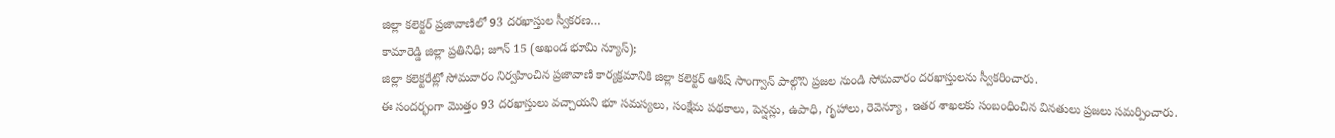జిల్లా కలెక్టర్ ప్రజావాణిలో 93 దరఖాస్తుల స్వీకరణ…
కామారెడ్డి జిల్లా ప్రతినిధి; జూన్ 15 (అఖండ భూమి న్యూస్);
జిల్లా కలెక్టరేట్లో సోమవారం నిర్వహించిన ప్రజావాణి కార్యక్రమానికి జిల్లా కలెక్టర్ ఆశిష్ సాంగ్వాన్ పాల్గొని ప్రజల నుండి సోమవారం దరఖాస్తులను స్వీకరించారు.
ఈ సందర్భంగా మొత్తం 93 దరఖాస్తులు వచ్చాయని భూ సమస్యలు, సంక్షేమ పథకాలు, పెన్షన్లు, ఉపాధి, గృహాలు, రెవెన్యూ , ఇతర శాఖలకు సంబంధించిన వినతులు ప్రజలు సమర్పించారు.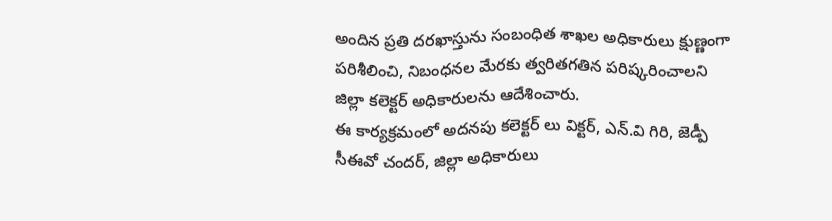అందిన ప్రతి దరఖాస్తును సంబంధిత శాఖల అధికారులు క్షుణ్ణంగా పరిశీలించి, నిబంధనల మేరకు త్వరితగతిన పరిష్కరించాలని జిల్లా కలెక్టర్ అధికారులను ఆదేశించారు.
ఈ కార్యక్రమంలో అదనపు కలెక్టర్ లు విక్టర్, ఎన్.వి గిరి, జెడ్పీ సీఈవో చందర్, జిల్లా అధికారులు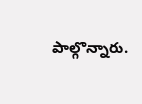పాల్గొన్నారు.